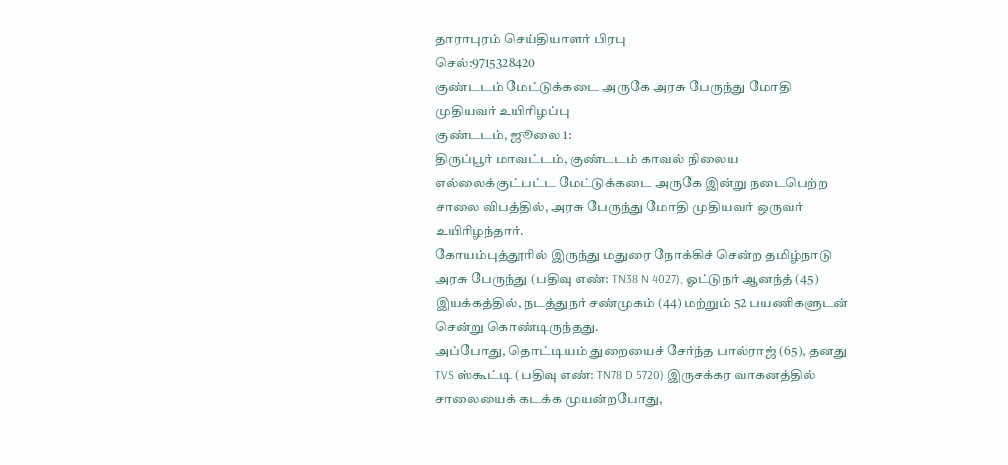தாராபுரம் செய்தியாளர் பிரபு
செல்:9715328420
குண்டடம் மேட்டுக்கடை அருகே அரசு பேருந்து மோதி முதியவர் உயிரிழப்பு
குண்டடம், ஜூலை 1:
திருப்பூர் மாவட்டம், குண்டடம் காவல் நிலைய எல்லைக்குட்பட்ட மேட்டுக்கடை அருகே இன்று நடைபெற்ற சாலை விபத்தில், அரசு பேருந்து மோதி முதியவர் ஒருவர் உயிரிழந்தார்.
கோயம்புத்தூரில் இருந்து மதுரை நோக்கிச் சென்ற தமிழ்நாடு அரசு பேருந்து (பதிவு எண்: TN38 N 4027), ஓட்டுநர் ஆனந்த் (45) இயக்கத்தில், நடத்துநர் சண்முகம் (44) மற்றும் 52 பயணிகளுடன் சென்று கொண்டிருந்தது.
அப்போது, தொட்டியம் துறையைச் சேர்ந்த பால்ராஜ் (65), தனது TVS ஸ்கூட்டி (பதிவு எண்: TN78 D 5720) இருசக்கர வாகனத்தில் சாலையைக் கடக்க முயன்றபோது,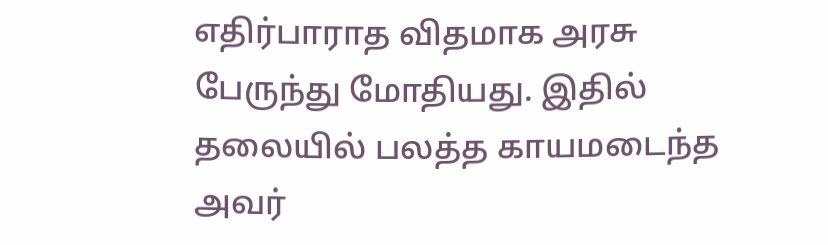எதிர்பாராத விதமாக அரசு பேருந்து மோதியது. இதில் தலையில் பலத்த காயமடைந்த அவர்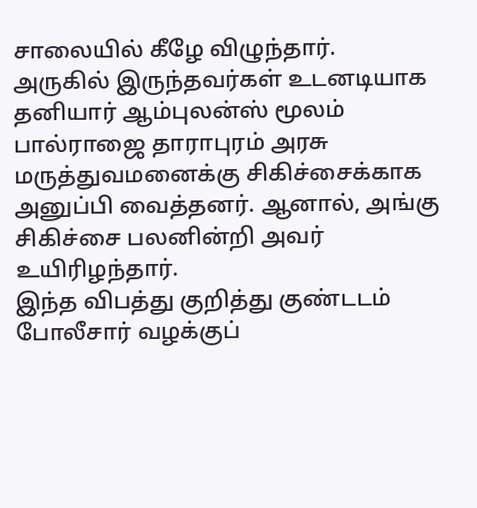சாலையில் கீழே விழுந்தார்.
அருகில் இருந்தவர்கள் உடனடியாக தனியார் ஆம்புலன்ஸ் மூலம் பால்ராஜை தாராபுரம் அரசு மருத்துவமனைக்கு சிகிச்சைக்காக அனுப்பி வைத்தனர். ஆனால், அங்கு சிகிச்சை பலனின்றி அவர் உயிரிழந்தார்.
இந்த விபத்து குறித்து குண்டடம் போலீசார் வழக்குப்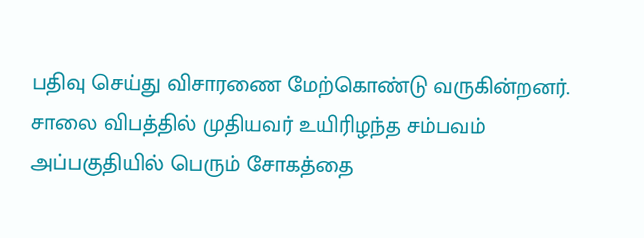பதிவு செய்து விசாரணை மேற்கொண்டு வருகின்றனர்.
சாலை விபத்தில் முதியவர் உயிரிழந்த சம்பவம் அப்பகுதியில் பெரும் சோகத்தை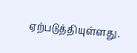ஏற்படுத்தியுள்ளது.